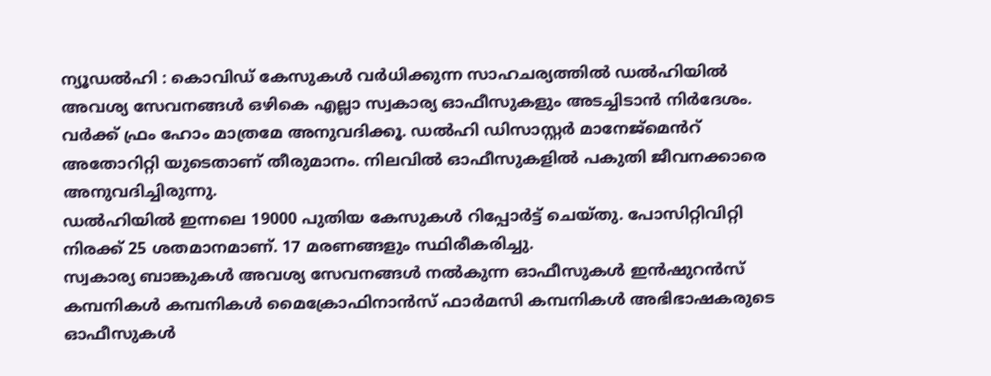ന്യൂഡൽഹി : കൊവിഡ് കേസുകൾ വർധിക്കുന്ന സാഹചര്യത്തിൽ ഡൽഹിയിൽ അവശ്യ സേവനങ്ങൾ ഒഴികെ എല്ലാ സ്വകാര്യ ഓഫീസുകളും അടച്ചിടാൻ നിർദേശം.
വർക്ക് ഫ്രം ഹോം മാത്രമേ അനുവദിക്കൂ. ഡൽഹി ഡിസാസ്റ്റർ മാനേജ്മെൻറ് അതോറിറ്റി യുടെതാണ് തീരുമാനം. നിലവിൽ ഓഫീസുകളിൽ പകുതി ജീവനക്കാരെ അനുവദിച്ചിരുന്നു.
ഡൽഹിയിൽ ഇന്നലെ 19000 പുതിയ കേസുകൾ റിപ്പോർട്ട് ചെയ്തു. പോസിറ്റിവിറ്റി നിരക്ക് 25 ശതമാനമാണ്. 17 മരണങ്ങളും സ്ഥിരീകരിച്ചു.
സ്വകാര്യ ബാങ്കുകൾ അവശ്യ സേവനങ്ങൾ നൽകുന്ന ഓഫീസുകൾ ഇൻഷുറൻസ് കമ്പനികൾ കമ്പനികൾ മൈക്രോഫിനാൻസ് ഫാർമസി കമ്പനികൾ അഭിഭാഷകരുടെ ഓഫീസുകൾ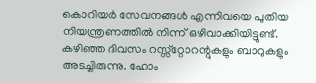കൊറിയർ സേവനങ്ങൾ എന്നിവയെ പുതിയ നിയന്ത്രണത്തിൽ നിന്ന് ഒഴിവാക്കിയിട്ടുണ്ട്. കഴിഞ്ഞ ദിവസം റസ്സ്റ്റോറന്റുകളും ബാറുകളും അടച്ചിരുന്നു. ഹോം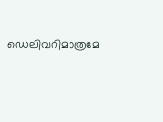ഡെലിവറിമാത്രമേ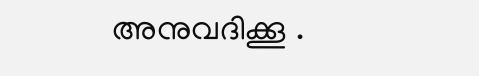അനുവദിക്കൂ .